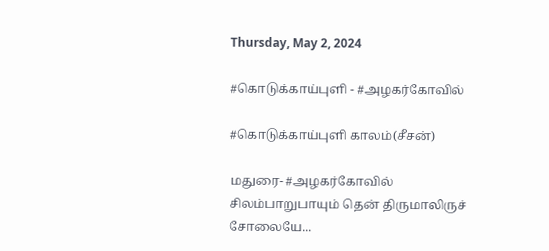Thursday, May 2, 2024

#கொடுக்காய்புளி - #அழகர்கோவில்

#கொடுக்காய்புளி காலம்(சீசன்)

மதுரை- #அழகர்கோவில்
சிலம்பாறுபாயும் தென் திருமாலிருச் சோலையே...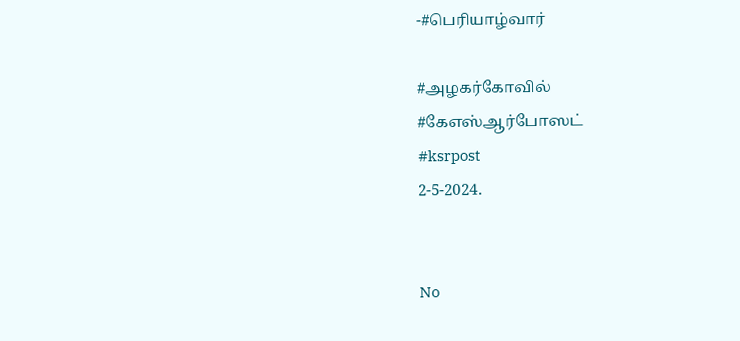-#பெரியாழ்வார்

#அழகர்கோவில்
#கேஎஸ்ஆர்போஸட்
#ksrpost
2-5-2024.


No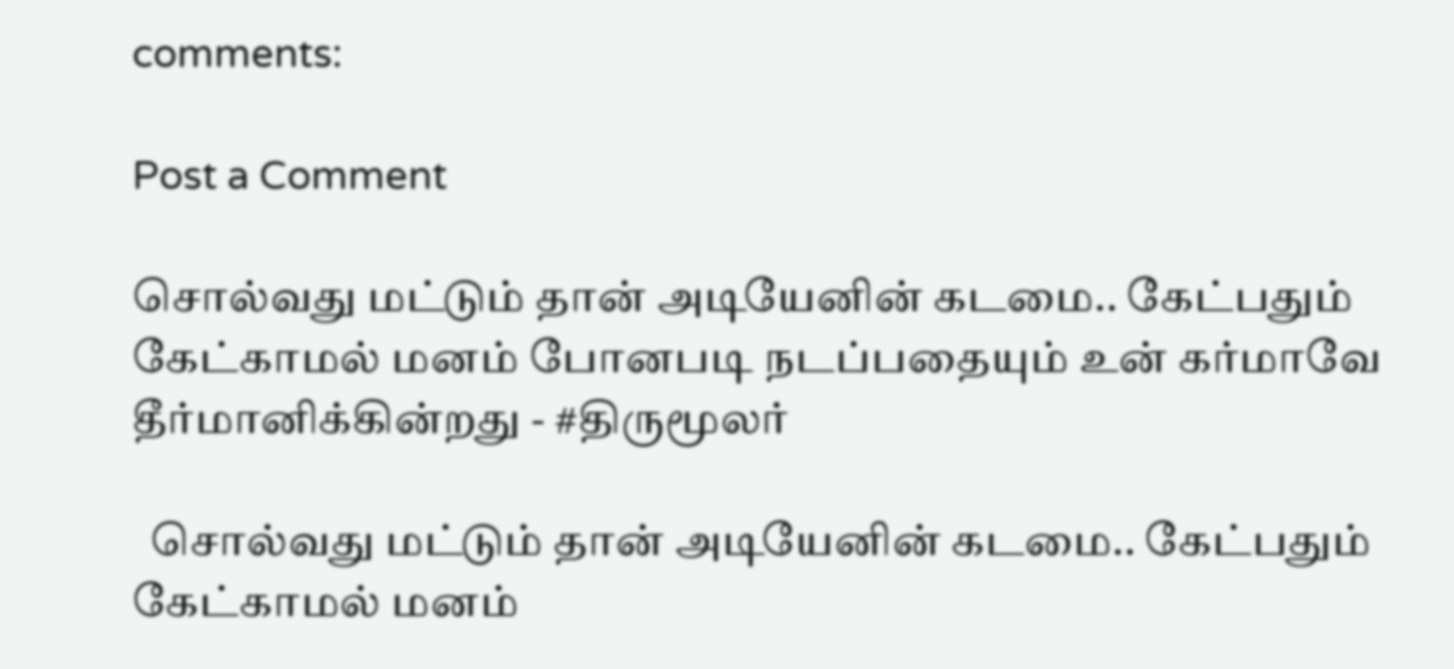comments:

Post a Comment

சொல்வது மட்டும் தான் அடியேனின் கடமை.. கேட்பதும் கேட்காமல் மனம் போனபடி நடப்பதையும் உன் கர்மாவே தீர்மானிக்கின்றது - #திருமூலர்

  சொல்வது மட்டும் தான் அடியேனின் கடமை.. கேட்பதும் கேட்காமல் மனம்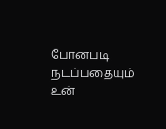போனபடி நடப்பதையும் உன்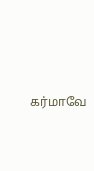கர்மாவே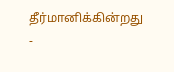தீர்மானிக்கின்றது -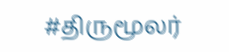#திருமூலர்